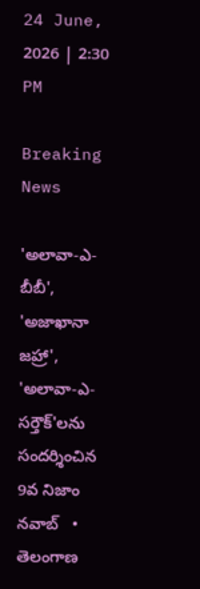24 June, 2026 | 2:30 PM

Breaking News

'అలావా-ఎ-బీబీ', 'అజాఖానా జహ్రా', 'అలావా-ఎ-సర్తౌక్'లను సందర్శించిన 9వ నిజాం నవాబ్   •   తెలంగాణ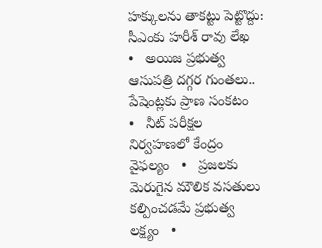హక్కులను తాకట్టు పెట్టొద్దు: సీఎంకు హరీశ్ రావు లేఖ   •   అయిజ ప్రభుత్వ ఆసుపత్రి దగ్గర గుంతలు.. పేషెంట్లకు ప్రాణ సంకటం   •   నీట్ పరీక్షల నిర్వహణలో కేంద్రం వైఫల్యం   •   ప్రజలకు మెరుగైన మౌలిక వసతులు కల్పించడమే ప్రభుత్వ లక్ష్యం   •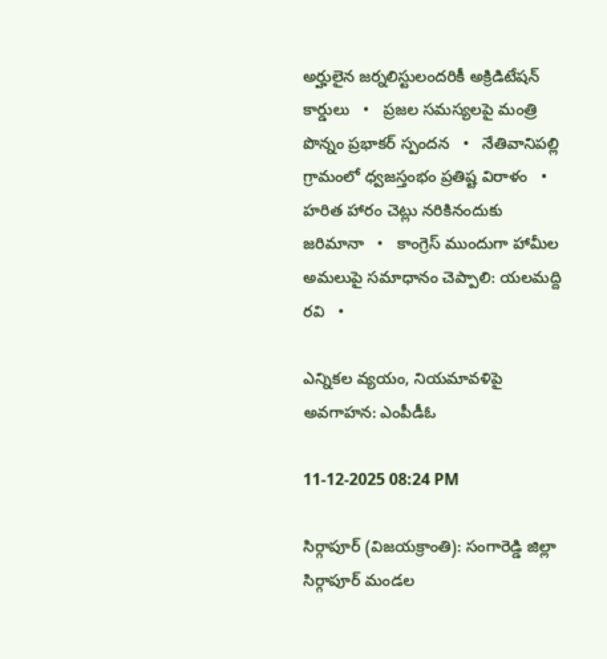అర్హులైన జర్నలిస్టులందరికీ అక్రిడిటేషన్ కార్డులు   •   ప్రజల సమస్యలపై మంత్రి పొన్నం ప్రభాకర్ స్పందన   •   నేతివానిపల్లి గ్రామంలో ధ్వజస్తంభం ప్రతిష్ట విరాళం   •   హరిత హారం చెట్లు నరికినందుకు జరిమానా   •   కాంగ్రెస్ ముందుగా హామీల అమలుపై సమాధానం చెప్పాలి: యలమద్ది రవి   •

ఎన్నికల వ్యయం, నియమావళిపై అవగాహన: ఎంపీడీఓ

11-12-2025 08:24 PM

సిర్గాపూర్ (విజయక్రాంతి): సంగారెడ్డి జిల్లా సిర్గాపూర్ మండల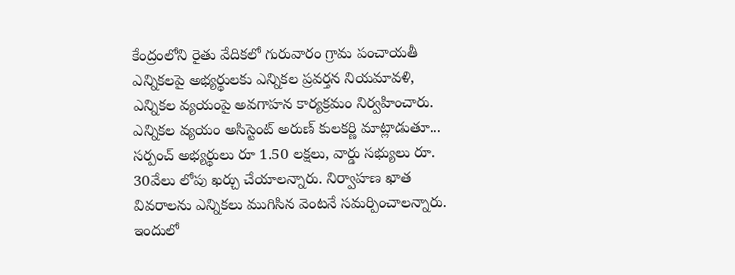కేంద్రంలోని రైతు వేదికలో గురువారం గ్రామ పంచాయతీ ఎన్నికలపై అభ్యర్థులకు ఎన్నికల ప్రవర్తన నియమావళి, ఎన్నికల వ్యయంపై అవగాహన కార్యక్రమం నిర్వహించారు. ఎన్నికల వ్యయం అసిస్టెంట్ అరుణ్ కులకర్ణి మాట్లాడుతూ... సర్పంచ్ అభ్యర్థులు రూ 1.50 లక్షలు, వార్డు సభ్యులు రూ. 30వేలు లోపు ఖర్చు చేయాలన్నారు. నిర్వాహణ ఖాత వివరాలను ఎన్నికలు ముగిసిన వెంటనే సమర్పించాలన్నారు. ఇందులో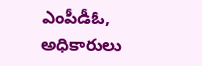ఎంపీడీఓ, అధికారులు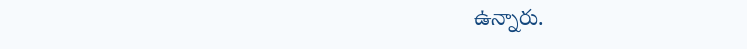ఉన్నారు.